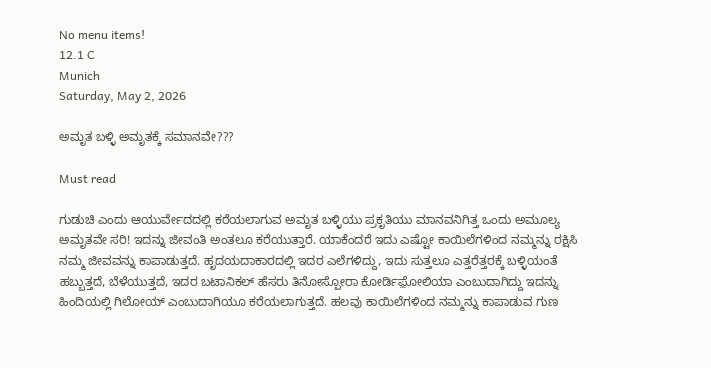No menu items!
12.1 C
Munich
Saturday, May 2, 2026

ಅಮೃತ ಬಳ್ಳಿ ಅಮೃತಕ್ಕೆ ಸಮಾನವೇ???

Must read

ಗುಡುಚಿ ಎಂದು ಆಯುರ್ವೇದದಲ್ಲಿ ಕರೆಯಲಾಗುವ ಅಮೃತ ಬಳ್ಳಿಯು ಪ್ರಕೃತಿಯು ಮಾನವನಿಗಿತ್ತ ಒಂದು ಅಮೂಲ್ಯ ಅಮೃತವೇ ಸರಿ! ಇದನ್ನು ಜೀವಂತಿ ಅಂತಲೂ ಕರೆಯುತ್ತಾರೆ. ಯಾಕೆಂದರೆ ಇದು ಎಷ್ಟೋ ಕಾಯಿಲೆಗಳಿಂದ ನಮ್ಮನ್ನು ರಕ್ಷಿಸಿ ನಮ್ಮ ಜೀವವನ್ನು ಕಾಪಾಡುತ್ತದೆ. ಹೃದಯದಾಕಾರದಲ್ಲಿ ಇದರ ಎಲೆಗಳಿದ್ದು, ಇದು ಸುತ್ತಲೂ ಎತ್ತರೆತ್ತರಕ್ಕೆ ಬಳ್ಳಿಯಂತೆ ಹಬ್ಬುತ್ತದೆ, ಬೆಳೆಯುತ್ತದೆ, ಇದರ ಬಟಾನಿಕಲ್ ಹೆಸರು ತಿನೋಸ್ಪೋರಾ ಕೋರ್ಡಿಫ಼ೋಲಿಯಾ ಎಂಬುದಾಗಿದ್ದು ಇದನ್ನು ಹಿಂದಿಯಲ್ಲಿ ಗಿಲೋಯ್ ಎಂಬುದಾಗಿಯೂ ಕರೆಯಲಾಗುತ್ತದೆ. ಹಲವು ಕಾಯಿಲೆಗಳಿಂದ ನಮ್ಮನ್ನು ಕಾಪಾಡುವ ಗುಣ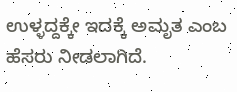ಉಳ್ಳದ್ದಕ್ಕೇ ಇದಕ್ಕೆ ಅಮೃತ ಎಂಬ ಹೆಸರು ನೀಡಲಾಗಿದೆ.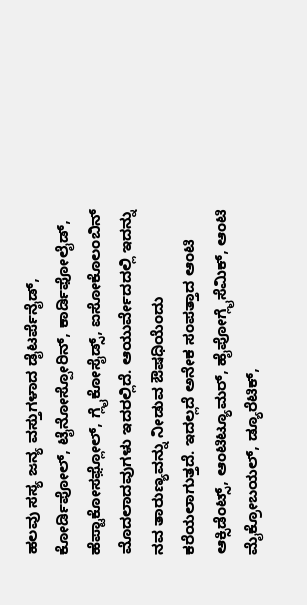ಹಲವು ಸಸ್ಯ ಜನ್ಯ ವಸ್ತುಗಳಾದ ಡೈಟರ್ಪೆನೈಡ್, ಕೋರ್ಡಿಪೋಲ್, ಟೈನೋಸ್ಪೋರಿನ್, ಕಾರ್ಡಿಫೋಲೈಡ್, ಹೆಪ್ಟಾಕೋಸಫ಼್ಲೋಲ್, ಗ್ಲೈಕೋಸೈಡ್ಸ್, ಐಸೋಕೊಲಂಬಿನ್ ಮೊದಲಾದವುಗಳು ಇದರಲ್ಲಿದೆ. ಆಯುರ್ವೇದದಲ್ಲಿ ಇದನ್ನು ನವ ತಾರುಣ್ಯವನ್ನು ನೀಡುವ ಔಷಧಿಯೆಂದು ಕರೆಯಲಾಗುತ್ತದೆ. ಇದಲ್ಲದೆ ಅನೇಕ ಸಂಪತ್ತಾದ ಆಂಟಿ ಆಕ್ಸಿಡೆಂಟ್ಸ್, ಆಂಟಿಟ್ಯೂಮರ್, ಹೈಪೋಗ್ಲೈಸೆಮಿಕ್, ಆಂಟಿ ಮೈಕ್ರೋಬಯಲ್, ಡ್ಯೂರೆಟಿಕ್,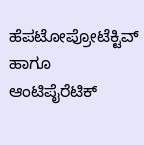ಹೆಪಟೋಪ್ರೋಟೆಕ್ಟಿವ್ ಹಾಗೂ ಆಂಟಿಪೈರೆಟಿಕ್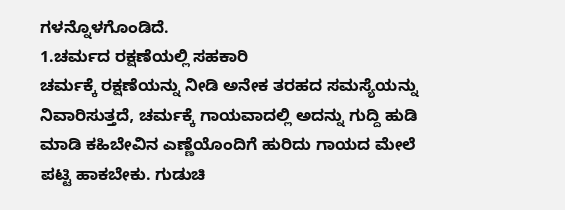ಗಳನ್ನೊಳಗೊಂಡಿದೆ.
1.ಚರ್ಮದ ರಕ್ಷಣೆಯಲ್ಲಿ ಸಹಕಾರಿ
ಚರ್ಮಕ್ಕೆ ರಕ್ಷಣೆಯನ್ನು ನೀಡಿ ಅನೇಕ ತರಹದ ಸಮಸ್ಯೆಯನ್ನು ನಿವಾರಿಸುತ್ತದೆ, ಚರ್ಮಕ್ಕೆ ಗಾಯವಾದಲ್ಲಿ ಅದನ್ನು ಗುದ್ದಿ ಹುಡಿ ಮಾಡಿ ಕಹಿಬೇವಿನ ಎಣ್ಣೆಯೊಂದಿಗೆ ಹುರಿದು ಗಾಯದ ಮೇಲೆ ಪಟ್ಟಿ ಹಾಕಬೇಕು. ಗುಡುಚಿ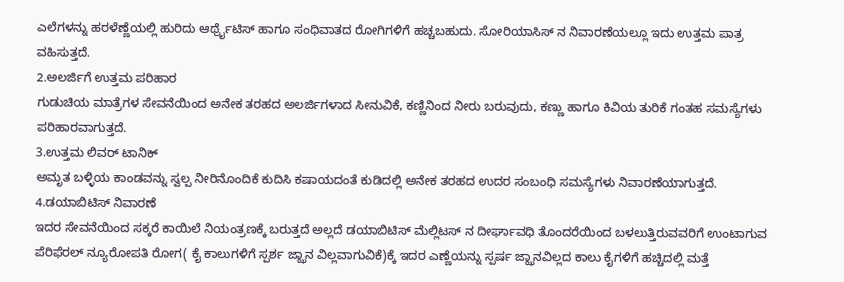ಎಲೆಗಳನ್ನು ಹರಳೆಣ್ಣೆಯಲ್ಲಿ ಹುರಿದು ಆರ್ಥ್ರೈಟಿಸ್ ಹಾಗೂ ಸಂಧಿವಾತದ ರೋಗಿಗಳಿಗೆ ಹಚ್ಚಬಹುದು. ಸೋರಿಯಾಸಿಸ್ ನ ನಿವಾರಣೆಯಲ್ಲೂ ಇದು ಉತ್ತಮ ಪಾತ್ರ ವಹಿಸುತ್ತದೆ.
2.ಅಲರ್ಜಿಗೆ ಉತ್ತಮ ಪರಿಹಾರ
ಗುಡುಚಿಯ ಮಾತ್ರೆಗಳ ಸೇವನೆಯಿಂದ ಅನೇಕ ತರಹದ ಅಲರ್ಜಿಗಳಾದ ಸೀನುವಿಕೆ, ಕಣ್ಣಿನಿಂದ ನೀರು ಬರುವುದು, ಕಣ್ಣು ಹಾಗೂ ಕಿವಿಯ ತುರಿಕೆ ಗಂತಹ ಸಮಸ್ಯೆಗಳು ಪರಿಹಾರವಾಗುತ್ತದೆ.
3.ಉತ್ತಮ ಲಿವರ್ ಟಾನಿಕ್
ಅಮೃತ ಬಳ್ಳಿಯ ಕಾಂಡವನ್ನು ಸ್ವಲ್ಪ ನೀರಿನೊಂದಿಕೆ ಕುದಿಸಿ ಕಷಾಯದಂತೆ ಕುಡಿದಲ್ಲಿ ಅನೇಕ ತರಹದ ಉದರ ಸಂಬಂಧಿ ಸಮಸ್ಯೆಗಳು ನಿವಾರಣೆಯಾಗುತ್ತದೆ.
4.ಡಯಾಬಿಟಿಸ್ ನಿವಾರಣೆ
ಇದರ ಸೇವನೆಯಿಂದ ಸಕ್ಕರೆ ಕಾಯಿಲೆ ನಿಯಂತ್ರಣಕ್ಕೆ ಬರುತ್ತದೆ ಅಲ್ಲದೆ ಡಯಾಬಿಟಿಸ್ ಮೆಲ್ಲಿಟಸ್ ನ ದೀರ್ಘಾವಧಿ ತೊಂದರೆಯಿಂದ ಬಳಲುತ್ತಿರುವವರಿಗೆ ಉಂಟಾಗುವ ಪೆರಿಫೆರಲ್ ನ್ಯೂರೋಪತಿ ರೋಗ( ಕೈ ಕಾಲುಗಳಿಗೆ ಸ್ಪರ್ಶ ಜ್ಝಾನ ವಿಲ್ಲವಾಗುವಿಕೆ)ಕ್ಕೆ ಇದರ ಎಣ್ಣೆಯನ್ನು ಸ್ಪರ್ಷ ಜ್ಝಾನವಿಲ್ಲದ ಕಾಲು ಕೈಗಳಿಗೆ ಹಚ್ಚಿದಲ್ಲಿ ಮತ್ತೆ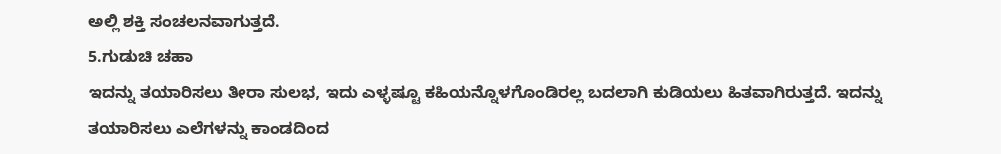ಅಲ್ಲಿ ಶಕ್ತಿ ಸಂಚಲನವಾಗುತ್ತದೆ.
5.ಗುಡುಚಿ ಚಹಾ
ಇದನ್ನು ತಯಾರಿಸಲು ತೀರಾ ಸುಲಭ, ಇದು ಎಳ್ಳಷ್ಟೂ ಕಹಿಯನ್ನೊಳಗೊಂಡಿರಲ್ಲ ಬದಲಾಗಿ ಕುಡಿಯಲು ಹಿತವಾಗಿರುತ್ತದೆ. ಇದನ್ನು ತಯಾರಿಸಲು ಎಲೆಗಳನ್ನು ಕಾಂಡದಿಂದ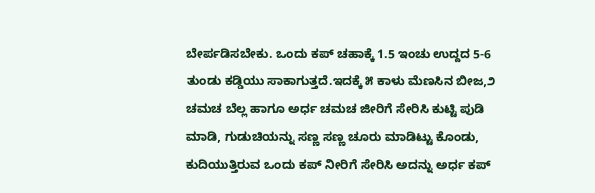ಬೇರ್ಪಡಿಸಬೇಕು. ಒಂದು ಕಪ್ ಚಹಾಕ್ಕೆ 1.5 ಇಂಚು ಉದ್ದದ 5-6 ತುಂಡು ಕಡ್ಡಿಯು ಸಾಕಾಗುತ್ತದೆ.ಇದಕ್ಕೆ ೫ ಕಾಳು ಮೆಣಸಿನ ಬೀಜ,೨ ಚಮಚ ಬೆಲ್ಲ ಹಾಗೂ ಅರ್ಧ ಚಮಚ ಜೀರಿಗೆ ಸೇರಿಸಿ ಕುಟ್ಟಿ ಪುಡಿ ಮಾಡಿ, ಗುಡುಚಿಯನ್ನು ಸಣ್ಣ ಸಣ್ಣ ಚೂರು ಮಾಡಿಟ್ಟು ಕೊಂಡು, ಕುದಿಯುತ್ತಿರುವ ಒಂದು ಕಪ್ ನೀರಿಗೆ ಸೇರಿಸಿ ಅದನ್ನು ಅರ್ಧ ಕಪ್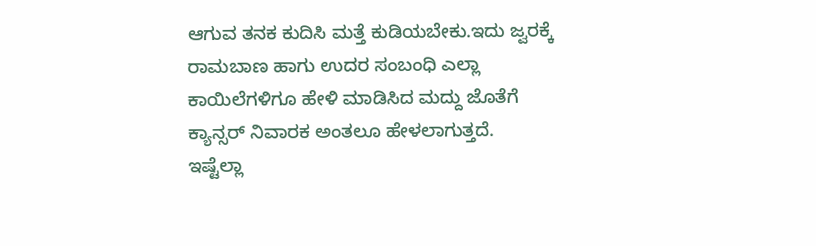ಆಗುವ ತನಕ ಕುದಿಸಿ ಮತ್ತೆ ಕುಡಿಯಬೇಕು.ಇದು ಜ್ವರಕ್ಕೆ ರಾಮಬಾಣ ಹಾಗು ಉದರ ಸಂಬಂಧಿ ಎಲ್ಲಾ ಕಾಯಿಲೆಗಳಿಗೂ ಹೇಳಿ ಮಾಡಿಸಿದ ಮದ್ದು ಜೊತೆಗೆ ಕ್ಯಾನ್ಸರ್ ನಿವಾರಕ ಅಂತಲೂ ಹೇಳಲಾಗುತ್ತದೆ.
ಇಷ್ಟೆಲ್ಲಾ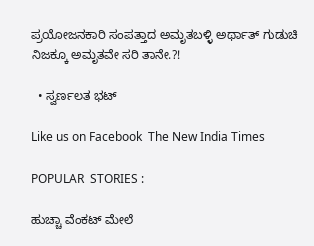ಪ್ರಯೋಜನಕಾರಿ ಸಂಪತ್ತಾದ ಅಮೃತಬಳ್ಳಿ ಅರ್ಥಾತ್ ಗುಡುಚಿ ನಿಜಕ್ಕೂ ಅಮೃತವೇ ಸರಿ ತಾನೇ.?!

  • ಸ್ವರ್ಣಲತ ಭಟ್

Like us on Facebook  The New India Times

POPULAR  STORIES :

ಹುಚ್ಚಾ ವೆಂಕಟ್ ಮೇಲೆ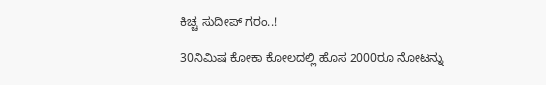ಕಿಚ್ಚ ಸುದೀಪ್ ಗರಂ..!

30ನಿಮಿಷ ಕೋಕಾ ಕೋಲದಲ್ಲಿ ಹೊಸ 2000ರೂ ನೋಟನ್ನು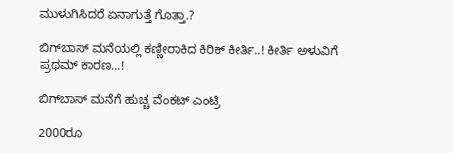ಮುಳುಗಿಸಿದರೆ ಏನಾಗುತ್ತೆ ಗೊತ್ತಾ.?

ಬಿಗ್‍ಬಾಸ್ ಮನೆಯಲ್ಲಿ ಕಣ್ಣೀರಾಕಿದ ಕಿರಿಕ್ ಕೀರ್ತಿ..! ಕೀರ್ತಿ ಅಳುವಿಗೆ ಪ್ರಥಮ್ ಕಾರಣ…!

ಬಿಗ್‍ಬಾಸ್ ಮನೆಗೆ ಹುಚ್ಚ ವೆಂಕಟ್ ಎಂಟ್ರಿ

2000ರೂ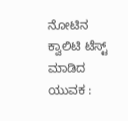ನೋಟಿನ ಕ್ವಾಲಿಟಿ ಟೆಸ್ಟ್ ಮಾಡಿದ ಯುವಕ :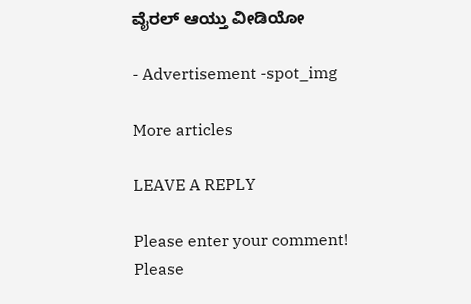ವೈರಲ್ ಆಯ್ತು ವೀಡಿಯೋ

- Advertisement -spot_img

More articles

LEAVE A REPLY

Please enter your comment!
Please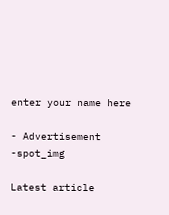enter your name here

- Advertisement -spot_img

Latest article